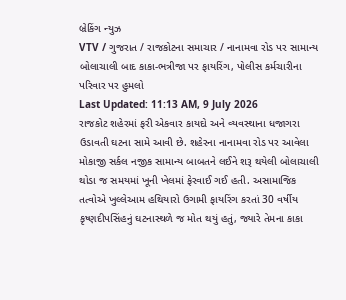બ્રેકિંગ ન્યુઝ
VTV / ગુજરાત / રાજકોટના સમાચાર / નાનામવા રોડ પર સામાન્ય બોલાચાલી બાદ કાકા-ભત્રીજા પર ફાયરિંગ, પોલીસ કર્મચારીના પરિવાર પર હુમલો
Last Updated: 11:13 AM, 9 July 2026
રાજકોટ શહેરમાં ફરી એકવાર કાયદો અને વ્યવસ્થાના ધજાગરા ઉડાવતી ઘટના સામે આવી છે. શહેરના નાનામવા રોડ પર આવેલા મોકાજી સર્કલ નજીક સામાન્ય બાબતને લઈને શરૂ થયેલી બોલાચાલી થોડા જ સમયમાં ખૂની ખેલમાં ફેરવાઈ ગઈ હતી. અસામાજિક તત્વોએ ખુલ્લેઆમ હથિયારો ઉગામી ફાયરિંગ કરતાં 30 વર્ષીય કૃષ્ણદીપસિંહનું ઘટનાસ્થળે જ મોત થયું હતું, જ્યારે તેમના કાકા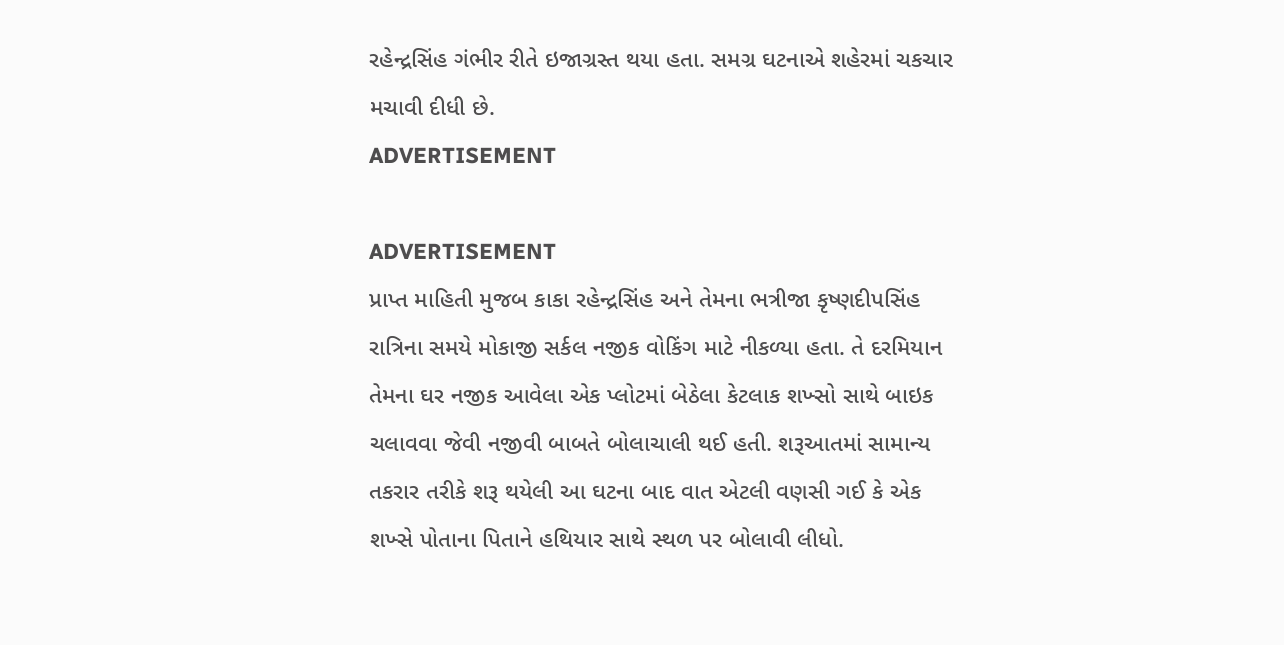રહેન્દ્રસિંહ ગંભીર રીતે ઇજાગ્રસ્ત થયા હતા. સમગ્ર ઘટનાએ શહેરમાં ચકચાર મચાવી દીધી છે.
ADVERTISEMENT

ADVERTISEMENT
પ્રાપ્ત માહિતી મુજબ કાકા રહેન્દ્રસિંહ અને તેમના ભત્રીજા કૃષ્ણદીપસિંહ રાત્રિના સમયે મોકાજી સર્કલ નજીક વોકિંગ માટે નીકળ્યા હતા. તે દરમિયાન તેમના ઘર નજીક આવેલા એક પ્લોટમાં બેઠેલા કેટલાક શખ્સો સાથે બાઇક ચલાવવા જેવી નજીવી બાબતે બોલાચાલી થઈ હતી. શરૂઆતમાં સામાન્ય તકરાર તરીકે શરૂ થયેલી આ ઘટના બાદ વાત એટલી વણસી ગઈ કે એક શખ્સે પોતાના પિતાને હથિયાર સાથે સ્થળ પર બોલાવી લીધો.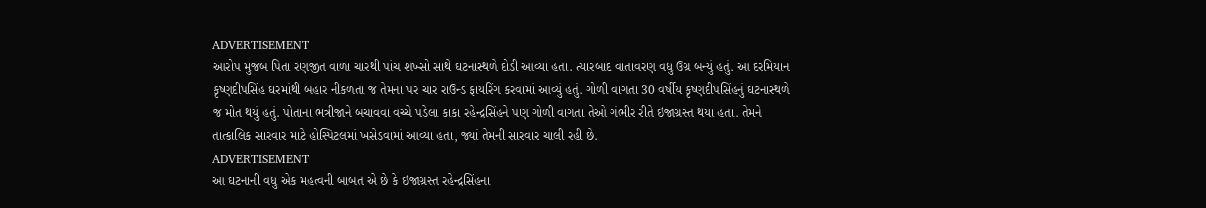ADVERTISEMENT
આરોપ મુજબ પિતા રણજીત વાળા ચારથી પાંચ શખ્સો સાથે ઘટનાસ્થળે દોડી આવ્યા હતા. ત્યારબાદ વાતાવરણ વધુ ઉગ્ર બન્યું હતું. આ દરમિયાન કૃષ્ણદીપસિંહ ઘરમાંથી બહાર નીકળતા જ તેમના પર ચાર રાઉન્ડ ફાયરિંગ કરવામાં આવ્યું હતું. ગોળી વાગતા 30 વર્ષીય કૃષ્ણદીપસિંહનું ઘટનાસ્થળે જ મોત થયું હતું. પોતાના ભત્રીજાને બચાવવા વચ્ચે પડેલા કાકા રહેન્દ્રસિંહને પણ ગોળી વાગતા તેઓ ગંભીર રીતે ઇજાગ્રસ્ત થયા હતા. તેમને તાત્કાલિક સારવાર માટે હોસ્પિટલમાં ખસેડવામાં આવ્યા હતા, જ્યાં તેમની સારવાર ચાલી રહી છે.
ADVERTISEMENT
આ ઘટનાની વધુ એક મહત્વની બાબત એ છે કે ઇજાગ્રસ્ત રહેન્દ્રસિંહના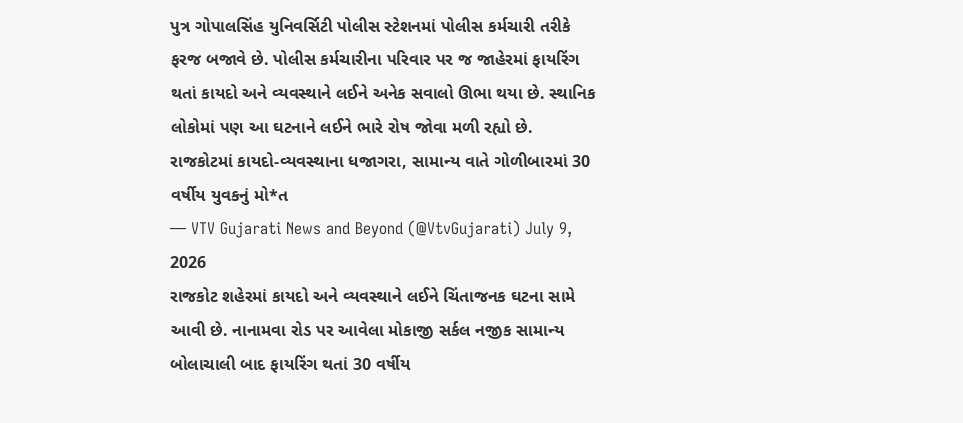પુત્ર ગોપાલસિંહ યુનિવર્સિટી પોલીસ સ્ટેશનમાં પોલીસ કર્મચારી તરીકે ફરજ બજાવે છે. પોલીસ કર્મચારીના પરિવાર પર જ જાહેરમાં ફાયરિંગ થતાં કાયદો અને વ્યવસ્થાને લઈને અનેક સવાલો ઊભા થયા છે. સ્થાનિક લોકોમાં પણ આ ઘટનાને લઈને ભારે રોષ જોવા મળી રહ્યો છે.
રાજકોટમાં કાયદો-વ્યવસ્થાના ધજાગરા, સામાન્ય વાતે ગોળીબારમાં 30 વર્ષીય યુવકનું મો*ત
— VTV Gujarati News and Beyond (@VtvGujarati) July 9, 2026
રાજકોટ શહેરમાં કાયદો અને વ્યવસ્થાને લઈને ચિંતાજનક ઘટના સામે આવી છે. નાનામવા રોડ પર આવેલા મોકાજી સર્કલ નજીક સામાન્ય બોલાચાલી બાદ ફાયરિંગ થતાં 30 વર્ષીય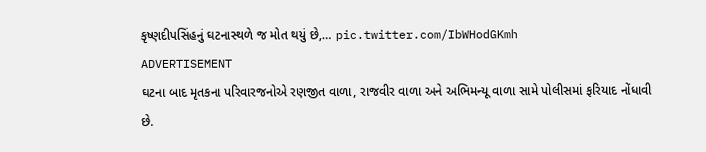કૃષ્ણદીપસિંહનું ઘટનાસ્થળે જ મોત થયું છે,… pic.twitter.com/IbWHodGKmh
ADVERTISEMENT
ઘટના બાદ મૃતકના પરિવારજનોએ રણજીત વાળા, રાજવીર વાળા અને અભિમન્યૂ વાળા સામે પોલીસમાં ફરિયાદ નોંધાવી છે.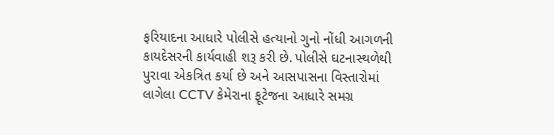ફરિયાદના આધારે પોલીસે હત્યાનો ગુનો નોંધી આગળની કાયદેસરની કાર્યવાહી શરૂ કરી છે. પોલીસે ઘટનાસ્થળેથી પુરાવા એકત્રિત કર્યા છે અને આસપાસના વિસ્તારોમાં લાગેલા CCTV કેમેરાના ફૂટેજના આધારે સમગ્ર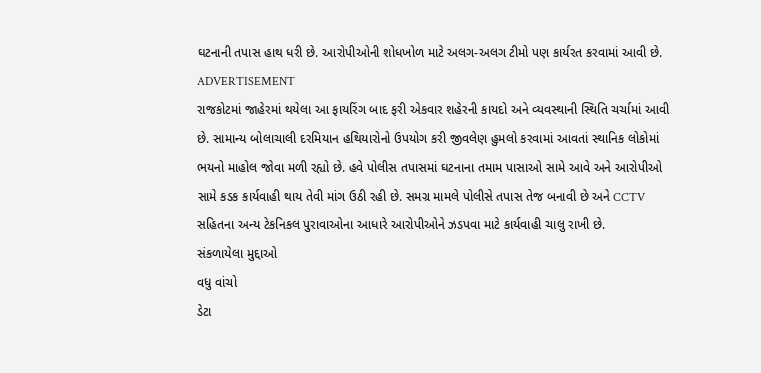ઘટનાની તપાસ હાથ ધરી છે. આરોપીઓની શોધખોળ માટે અલગ-અલગ ટીમો પણ કાર્યરત કરવામાં આવી છે.
ADVERTISEMENT
રાજકોટમાં જાહેરમાં થયેલા આ ફાયરિંગ બાદ ફરી એકવાર શહેરની કાયદો અને વ્યવસ્થાની સ્થિતિ ચર્ચામાં આવી છે. સામાન્ય બોલાચાલી દરમિયાન હથિયારોનો ઉપયોગ કરી જીવલેણ હુમલો કરવામાં આવતાં સ્થાનિક લોકોમાં ભયનો માહોલ જોવા મળી રહ્યો છે. હવે પોલીસ તપાસમાં ઘટનાના તમામ પાસાઓ સામે આવે અને આરોપીઓ સામે કડક કાર્યવાહી થાય તેવી માંગ ઉઠી રહી છે. સમગ્ર મામલે પોલીસે તપાસ તેજ બનાવી છે અને CCTV સહિતના અન્ય ટેકનિકલ પુરાવાઓના આધારે આરોપીઓને ઝડપવા માટે કાર્યવાહી ચાલુ રાખી છે.
સંકળાયેલા મુદ્દાઓ
વધુ વાંચો
ડેટા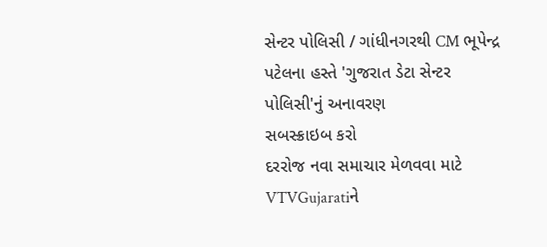સેન્ટર પોલિસી / ગાંધીનગરથી CM ભૂપેન્દ્ર પટેલના હસ્તે 'ગુજરાત ડેટા સેન્ટર પોલિસી'નું અનાવરણ
સબસ્ક્રાઇબ કરો
દરરોજ નવા સમાચાર મેળવવા માટે VTVGujaratiને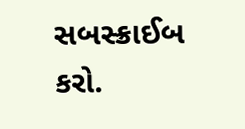સબસ્ક્રાઈબ કરો.